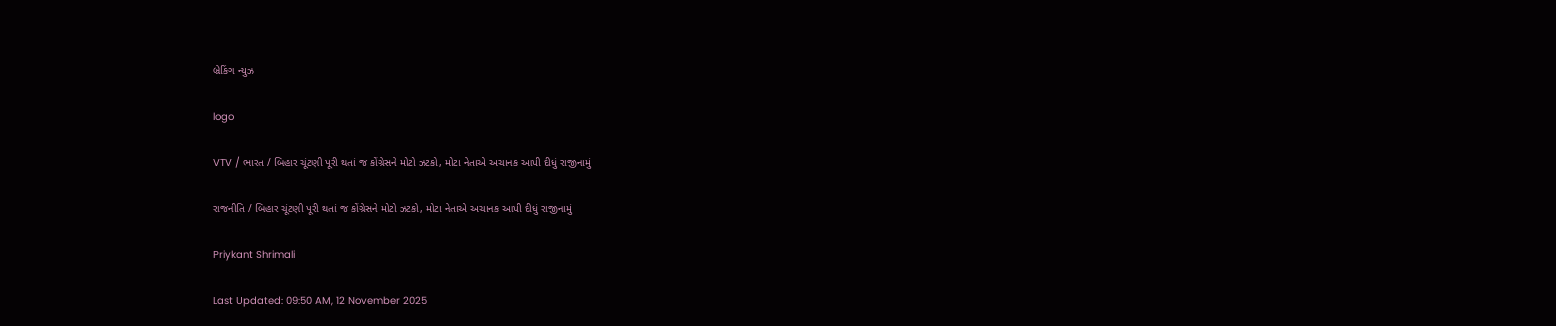બ્રેકિંગ ન્યુઝ

logo

VTV / ભારત / બિહાર ચૂંટણી પૂરી થતાં જ કોંગ્રેસને મોટો ઝટકો, મોટા નેતાએ અચાનક આપી દીધું રાજીનામું

રાજનીતિ / બિહાર ચૂંટણી પૂરી થતાં જ કોંગ્રેસને મોટો ઝટકો, મોટા નેતાએ અચાનક આપી દીધું રાજીનામું

Priykant Shrimali

Last Updated: 09:50 AM, 12 November 2025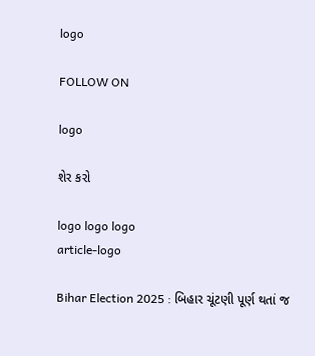logo

FOLLOW ON

logo

શેર કરો

logo logo logo
article-logo

Bihar Election 2025 : બિહાર ચૂંટણી પૂર્ણ થતાં જ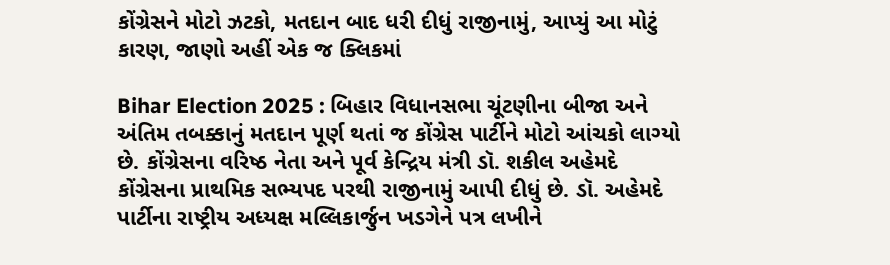કોંગ્રેસને મોટો ઝટકો, મતદાન બાદ ધરી દીધું રાજીનામું, આપ્યું આ મોટું કારણ, જાણો અહીં એક જ ક્લિકમાં

Bihar Election 2025 : બિહાર વિધાનસભા ચૂંટણીના બીજા અને અંતિમ તબક્કાનું મતદાન પૂર્ણ થતાં જ કોંગ્રેસ પાર્ટીને મોટો આંચકો લાગ્યો છે. કોંગ્રેસના વરિષ્ઠ નેતા અને પૂર્વ કેન્દ્રિય મંત્રી ડૉ. શકીલ અહેમદે કોંગ્રેસના પ્રાથમિક સભ્યપદ પરથી રાજીનામું આપી દીધું છે. ડૉ. અહેમદે પાર્ટીના રાષ્ટ્રીય અધ્યક્ષ મલ્લિકાર્જુન ખડગેને પત્ર લખીને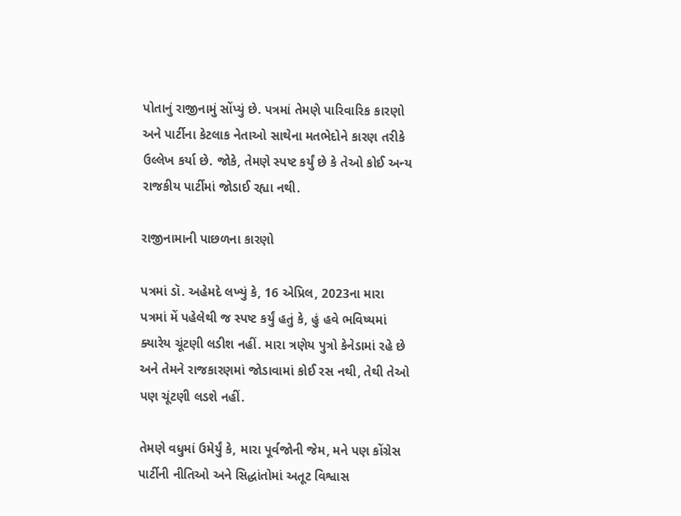પોતાનું રાજીનામું સોંપ્યું છે. પત્રમાં તેમણે પારિવારિક કારણો અને પાર્ટીના કેટલાક નેતાઓ સાથેના મતભેદોને કારણ તરીકે ઉલ્લેખ કર્યા છે. જોકે, તેમણે સ્પષ્ટ કર્યું છે કે તેઓ કોઈ અન્ય રાજકીય પાર્ટીમાં જોડાઈ રહ્યા નથી.

રાજીનામાની પાછળના કારણો

પત્રમાં ડૉ. અહેમદે લખ્યું કે, 16 એપ્રિલ, 2023ના મારા પત્રમાં મેં પહેલેથી જ સ્પષ્ટ કર્યું હતું કે, હું હવે ભવિષ્યમાં ક્યારેય ચૂંટણી લડીશ નહીં. મારા ત્રણેય પુત્રો કેનેડામાં રહે છે અને તેમને રાજકારણમાં જોડાવામાં કોઈ રસ નથી, તેથી તેઓ પણ ચૂંટણી લડશે નહીં.

તેમણે વધુમાં ઉમેર્યું કે, મારા પૂર્વજોની જેમ, મને પણ કોંગ્રેસ પાર્ટીની નીતિઓ અને સિદ્ધાંતોમાં અતૂટ વિશ્વાસ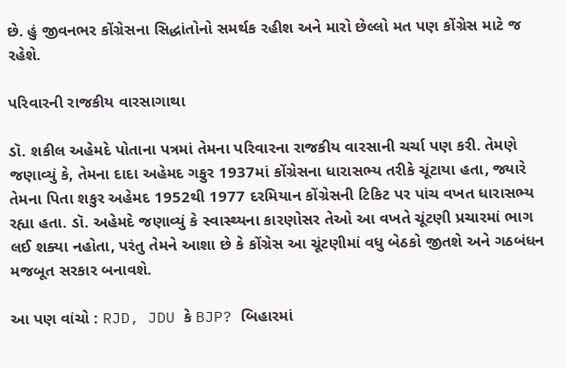છે. હું જીવનભર કોંગ્રેસના સિદ્ધાંતોનો સમર્થક રહીશ અને મારો છેલ્લો મત પણ કોંગ્રેસ માટે જ રહેશે.

પરિવારની રાજકીય વારસાગાથા

ડૉ. શકીલ અહેમદે પોતાના પત્રમાં તેમના પરિવારના રાજકીય વારસાની ચર્ચા પણ કરી. તેમણે જણાવ્યું કે, તેમના દાદા અહેમદ ગફુર 1937માં કોંગ્રેસના ધારાસભ્ય તરીકે ચૂંટાયા હતા, જ્યારે તેમના પિતા શકુર અહેમદ 1952થી 1977 દરમિયાન કોંગ્રેસની ટિકિટ પર પાંચ વખત ધારાસભ્ય રહ્યા હતા. ડૉ. અહેમદે જણાવ્યું કે સ્વાસ્થ્યના કારણોસર તેઓ આ વખતે ચૂંટણી પ્રચારમાં ભાગ લઈ શક્યા નહોતા, પરંતુ તેમને આશા છે કે કોંગ્રેસ આ ચૂંટણીમાં વધુ બેઠકો જીતશે અને ગઠબંધન મજબૂત સરકાર બનાવશે.

આ પણ વાંચો : RJD, JDU કે BJP? બિહારમાં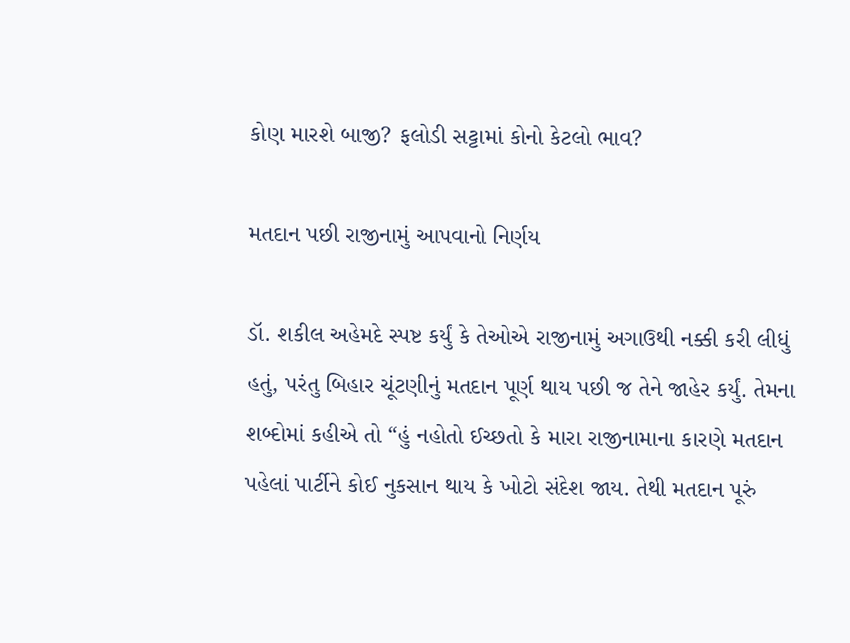કોણ મારશે બાજી? ફલોડી સટ્ટામાં કોનો કેટલો ભાવ?

મતદાન પછી રાજીનામું આપવાનો નિર્ણય

ડૉ. શકીલ અહેમદે સ્પષ્ટ કર્યું કે તેઓએ રાજીનામું અગાઉથી નક્કી કરી લીધું હતું, પરંતુ બિહાર ચૂંટણીનું મતદાન પૂર્ણ થાય પછી જ તેને જાહેર કર્યું. તેમના શબ્દોમાં કહીએ તો “હું નહોતો ઈચ્છતો કે મારા રાજીનામાના કારણે મતદાન પહેલાં પાર્ટીને કોઈ નુકસાન થાય કે ખોટો સંદેશ જાય. તેથી મતદાન પૂરું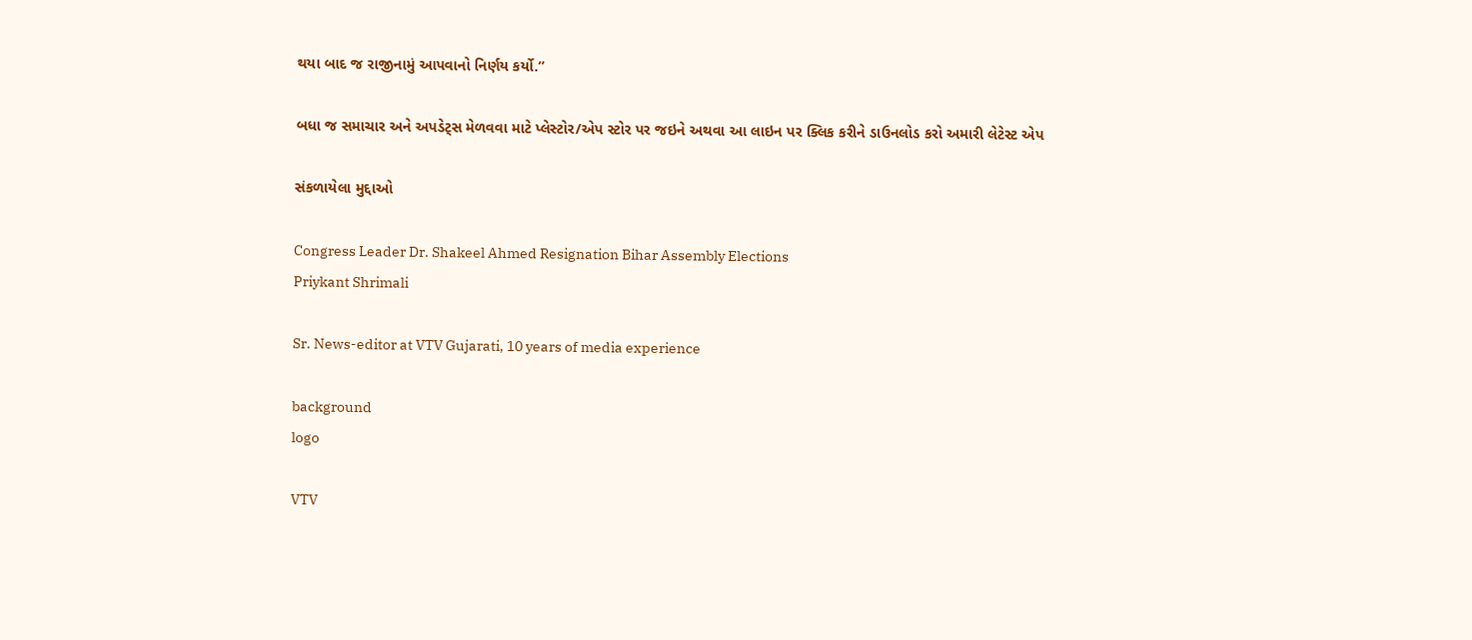થયા બાદ જ રાજીનામું આપવાનો નિર્ણય કર્યો.”

બધા જ સમાચાર અને અપડેટ્સ મેળવવા માટે પ્લેસ્ટોર/એપ સ્ટોર પર જઇને અથવા આ લાઇન પર ક્લિક કરીને ડાઉનલોડ કરો અમારી લેટેસ્ટ એપ

સંકળાયેલા મુદ્દાઓ

Congress Leader Dr. Shakeel Ahmed Resignation Bihar Assembly Elections
Priykant Shrimali

Sr. News-editor at VTV Gujarati, 10 years of media experience

background
logo

VTV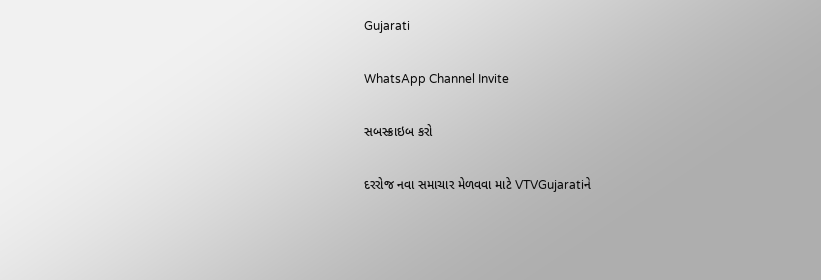Gujarati

WhatsApp Channel Invite

સબસ્ક્રાઇબ કરો

દરરોજ નવા સમાચાર મેળવવા માટે VTVGujaratiને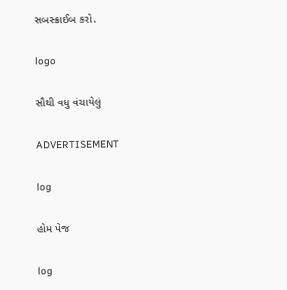સબસ્ક્રાઈબ કરો.

logo

સૌથી વધુ વંચાયેલું

ADVERTISEMENT

log

હોમ પેજ

log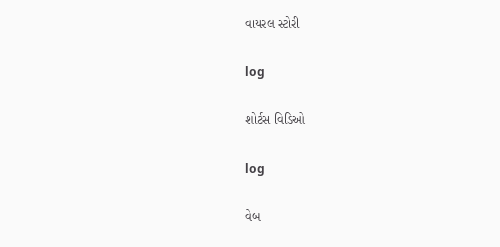વાયરલ સ્ટોરી

log

શોર્ટસ વિડિઓ

log

વેબ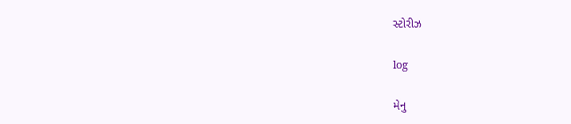સ્ટોરીઝ

log

મેનુ